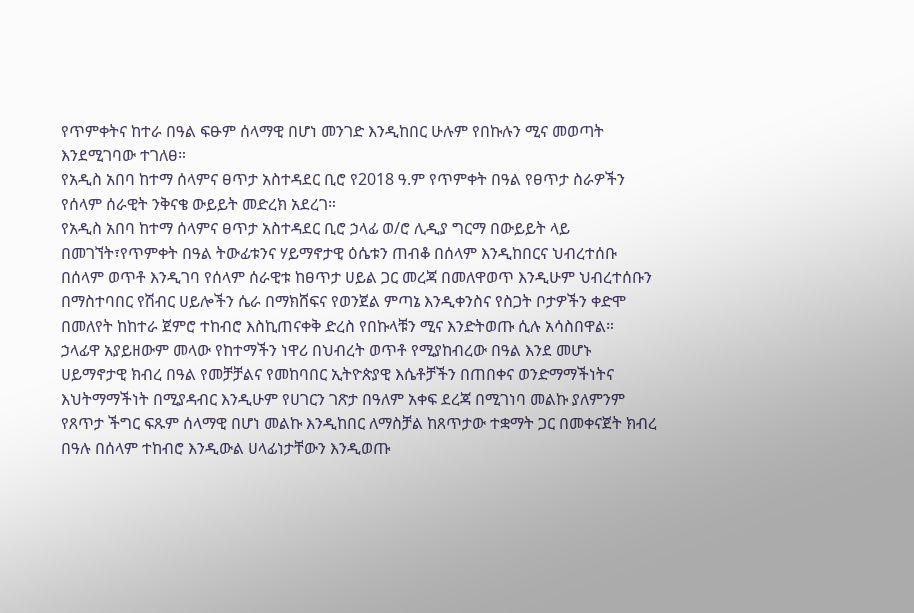የጥምቀትና ከተራ በዓል ፍፁም ሰላማዊ በሆነ መንገድ እንዲከበር ሁሉም የበኩሉን ሚና መወጣት እንደሚገባው ተገለፀ።
የአዲስ አበባ ከተማ ሰላምና ፀጥታ አስተዳደር ቢሮ የ2018 ዓ.ም የጥምቀት በዓል የፀጥታ ስራዎችን የሰላም ሰራዊት ንቅናቄ ውይይት መድረክ አደረገ።
የአዲስ አበባ ከተማ ሰላምና ፀጥታ አስተዳደር ቢሮ ኃላፊ ወ/ሮ ሊዲያ ግርማ በውይይት ላይ በመገኘት፣የጥምቀት በዓል ትውፊቱንና ሃይማኖታዊ ዕሴቱን ጠብቆ በሰላም እንዲከበርና ህብረተሰቡ በሰላም ወጥቶ እንዲገባ የሰላም ሰራዊቱ ከፀጥታ ሀይል ጋር መረጃ በመለዋወጥ እንዲሁም ህብረተሰቡን በማስተባበር የሽብር ሀይሎችን ሴራ በማክሸፍና የወንጀል ምጣኔ እንዲቀንስና የስጋት ቦታዎችን ቀድሞ በመለየት ከከተራ ጀምሮ ተከብሮ እስኪጠናቀቅ ድረስ የበኩላቹን ሚና እንድትወጡ ሲሉ አሳስበዋል።
ኃላፊዋ አያይዘውም መላው የከተማችን ነዋሪ በህብረት ወጥቶ የሚያከብረው በዓል እንደ መሆኑ ሀይማኖታዊ ክብረ በዓል የመቻቻልና የመከባበር ኢትዮጵያዊ እሴቶቻችን በጠበቀና ወንድማማችነትና እህትማማችነት በሚያዳብር እንዲሁም የሀገርን ገጽታ በዓለም አቀፍ ደረጃ በሚገነባ መልኩ ያለምንም የጸጥታ ችግር ፍጹም ሰላማዊ በሆነ መልኩ እንዲከበር ለማስቻል ከጸጥታው ተቋማት ጋር በመቀናጀት ክብረ በዓሉ በሰላም ተከብሮ እንዲውል ሀላፊነታቸውን እንዲወጡ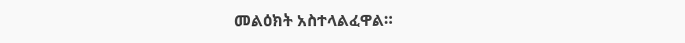መልዕክት አስተላልፈዋል።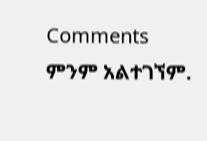Comments
ምንም አልተገኘም.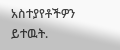አስተያየቶችዎን ይተዉት.